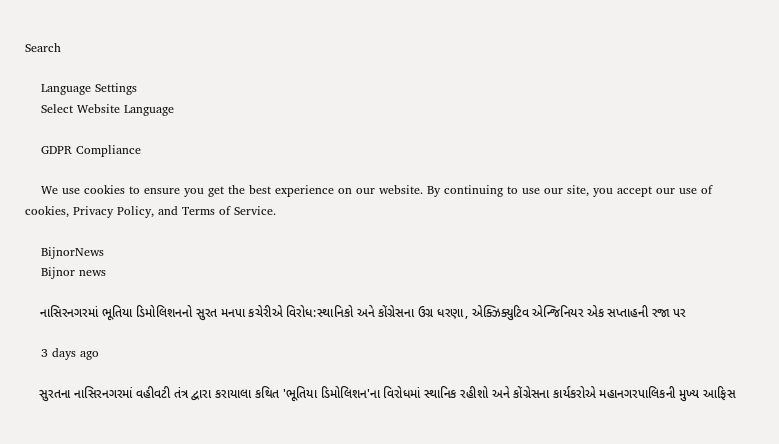Search

    Language Settings
    Select Website Language

    GDPR Compliance

    We use cookies to ensure you get the best experience on our website. By continuing to use our site, you accept our use of cookies, Privacy Policy, and Terms of Service.

    BijnorNews
    Bijnor news

    નાસિરનગરમાં ભૂતિયા ડિમોલિશનનો સુરત મનપા કચેરીએ વિરોધ:સ્થાનિકો અને કોંગ્રેસના ઉગ્ર ધરણા, એક્ઝિક્યુટિવ એન્જિનિયર એક સપ્તાહની રજા પર

    3 days ago

    સુરતના નાસિરનગરમાં વહીવટી તંત્ર દ્વારા કરાયાલા કથિત 'ભૂતિયા ડિમોલિશન'ના વિરોધમાં સ્થાનિક રહીશો અને કોંગ્રેસના કાર્યકરોએ મહાનગરપાલિકની મુખ્ય આફિસ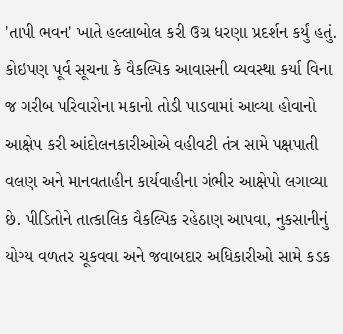'તાપી ભવન' ખાતે હલ્લાબોલ કરી ઉગ્ર ધરણા પ્રદર્શન કર્યું હતું. કોઇપણ પૂર્વ સૂચના કે વૈકલ્પિક આવાસની વ્યવસ્થા કર્યા વિના જ ગરીબ પરિવારોના મકાનો તોડી પાડવામાં આવ્યા હોવાનો આક્ષેપ કરી આંદોલનકારીઓએ વહીવટી તંત્ર સામે પક્ષપાતી વલણ અને માનવતાહીન કાર્યવાહીના ગંભીર આક્ષેપો લગાવ્યા છે. પીડિતોને તાત્કાલિક વૈકલ્પિક રહેઠાણ આપવા, નુકસાનીનું યોગ્ય વળતર ચૂકવવા અને જવાબદાર અધિકારીઓ સામે કડક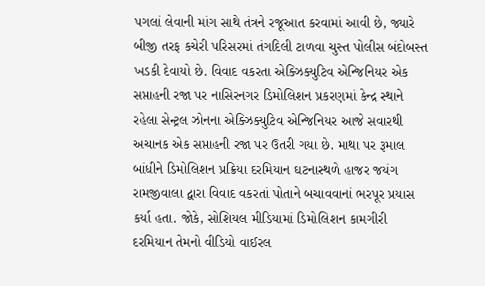પગલાં લેવાની માંગ સાથે તંત્રને રજૂઆત કરવામાં આવી છે, જ્યારે બીજી તરફ કચેરી પરિસરમાં તંગદિલી ટાળવા ચુસ્ત પોલીસ બંદોબસ્ત ખડકી દેવાયો છે. વિવાદ વકરતા એક્ઝિક્યુટિવ એન્જિનિયર એક સપ્તાહની રજા પર નાસિરનગર ડિમોલિશન પ્રકરણમાં કેન્દ્ર સ્થાને રહેલા સેન્ટ્રલ ઝોનના એક્ઝિક્યુટિવ એન્જિનિયર આજે સવારથી અચાનક એક સપ્તાહની રજા પર ઉતરી ગયા છે. માથા પર રૂમાલ બાંધીને ડિમોલિશન પ્રક્રિયા દરમિયાન ઘટનાસ્થળે હાજર જયંગ રામજીવાલા દ્વારા વિવાદ વકરતાં પોતાને બચાવવાનાં ભરપૂર પ્રયાસ કર્યા હતા. જોકે, સોશિયલ મીડિયામાં ડિમોલિશન કામગીરી દરમિયાન તેમનો વીડિયો વાઈરલ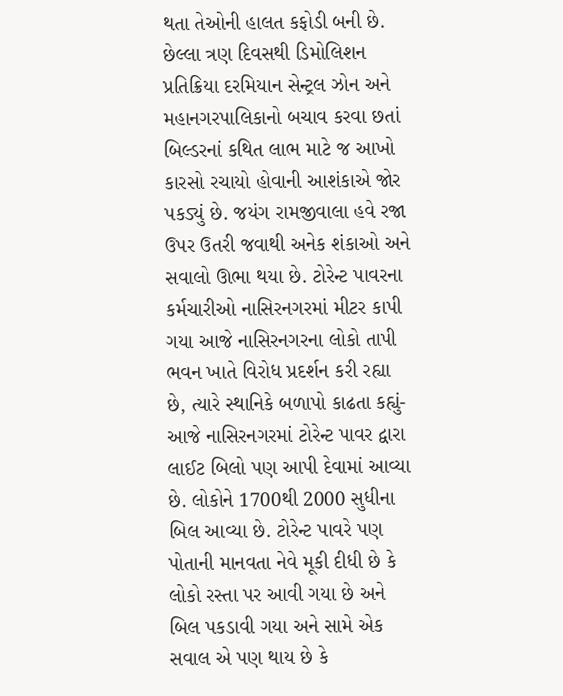થતા તેઓની હાલત કફોડી બની છે. છેલ્લા ત્રણ દિવસથી ડિમોલિશન પ્રતિક્રિયા દરમિયાન સેન્ટ્રલ ઝોન અને મહાનગરપાલિકાનો બચાવ કરવા છતાં બિલ્ડરનાં કથિત લાભ માટે જ આખો કારસો રચાયો હોવાની આશંકાએ જોર પકડ્યું છે. જયંગ રામજીવાલા હવે રજા ઉપર ઉતરી જવાથી અનેક શંકાઓ અને સવાલો ઊભા થયા છે. ટોરેન્ટ પાવરના કર્મચારીઓ નાસિરનગરમાં મીટર કાપી ગયા આજે નાસિરનગરના લોકો તાપી ભવન ખાતે વિરોધ પ્રદર્શન કરી રહ્યા છે, ત્યારે સ્થાનિકે બળાપો કાઢતા કહ્યું- આજે નાસિરનગરમાં ટોરેન્ટ પાવર દ્વારા લાઈટ બિલો પણ આપી દેવામાં આવ્યા છે. લોકોને 1700થી 2000 સુધીના બિલ આવ્યા છે. ટોરેન્ટ પાવરે પણ પોતાની માનવતા નેવે મૂકી દીધી છે કે લોકો રસ્તા પર આવી ગયા છે અને બિલ પકડાવી ગયા અને સામે એક સવાલ એ પણ થાય છે કે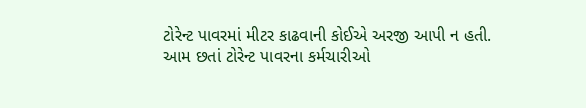ટોરેન્ટ પાવરમાં મીટર કાઢવાની કોઈએ અરજી આપી ન હતી. આમ છતાં ટોરેન્ટ પાવરના કર્મચારીઓ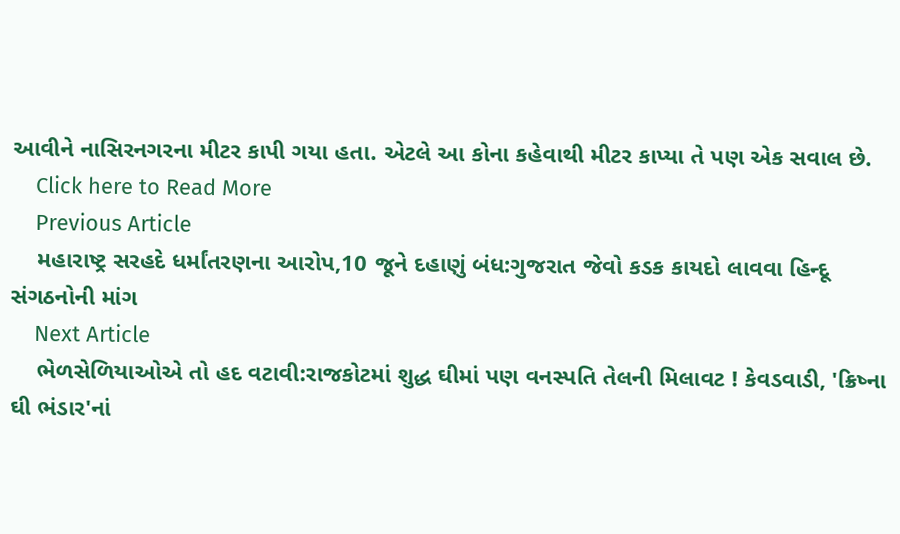આવીને નાસિરનગરના મીટર કાપી ગયા હતા. એટલે આ કોના કહેવાથી મીટર કાપ્યા તે પણ એક સવાલ છે.
    Click here to Read More
    Previous Article
    મહારાષ્ટ્ર સરહદે ધર્માંતરણના આરોપ,10 જૂને દહાણું બંધ:ગુજરાત જેવો કડક કાયદો લાવવા હિન્દૂ સંગઠનોની માંગ
    Next Article
    ભેળસેળિયાઓએ તો હદ વટાવી:રાજકોટમાં શુદ્ધ ઘીમાં પણ વનસ્પતિ તેલની મિલાવટ ! કેવડવાડી, 'ક્રિષ્ના ઘી ભંડાર'નાં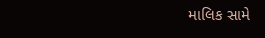માલિક સામે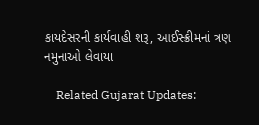કાયદેસરની કાર્યવાહી શરૂ, આઈસ્ક્રીમનાં ત્રણ નમુનાઓ લેવાયા

    Related Gujarat Updates: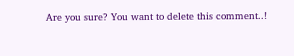Are you sure? You want to delete this comment..!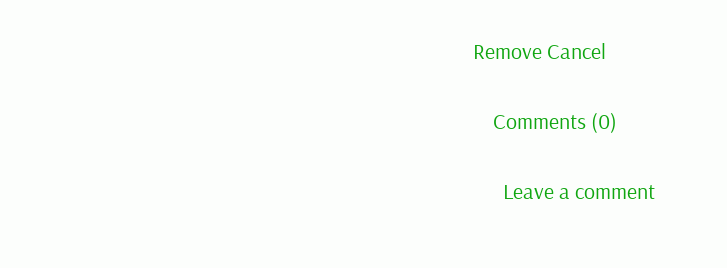Remove Cancel

    Comments (0)

      Leave a comment